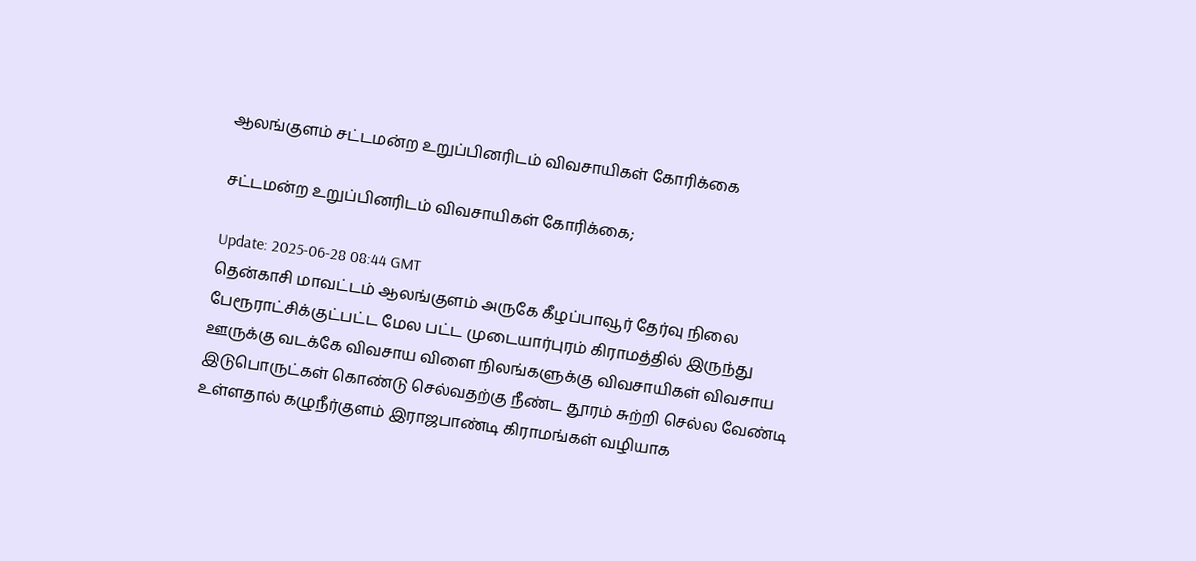ஆலங்குளம் சட்டமன்ற உறுப்பினரிடம் விவசாயிகள் கோரிக்கை

சட்டமன்ற உறுப்பினரிடம் விவசாயிகள் கோரிக்கை;

Update: 2025-06-28 08:44 GMT
தென்காசி மாவட்டம் ஆலங்குளம் அருகே கீழப்பாவூர் தேர்வு நிலை பேரூராட்சிக்குட்பட்ட மேல பட்ட முடையார்புரம் கிராமத்தில் இருந்து ஊருக்கு வடக்கே விவசாய விளை நிலங்களுக்கு விவசாயிகள் விவசாய இடுபொருட்கள் கொண்டு செல்வதற்கு நீண்ட தூரம் சுற்றி செல்ல வேண்டி உள்ளதால் கழுநீர்குளம் இராஜபாண்டி கிராமங்கள் வழியாக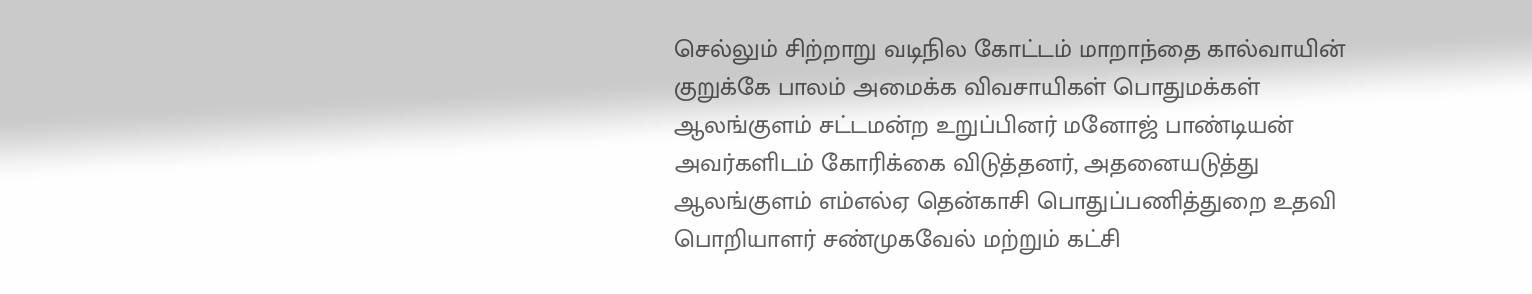செல்லும் சிற்றாறு வடிநில கோட்டம் மாறாந்தை கால்வாயின் குறுக்கே பாலம் அமைக்க விவசாயிகள் பொதுமக்கள் ஆலங்குளம் சட்டமன்ற உறுப்பினர் மனோஜ் பாண்டியன் அவர்களிடம் கோரிக்கை விடுத்தனர், அதனையடுத்து ஆலங்குளம் எம்எல்ஏ தென்காசி பொதுப்பணித்துறை உதவி பொறியாளர் சண்முகவேல் மற்றும் கட்சி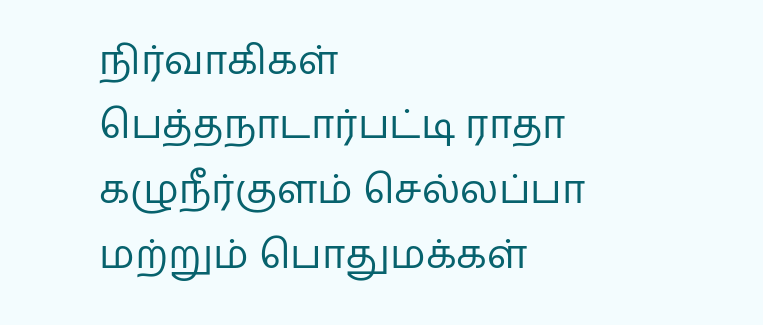நிர்வாகிகள் பெத்தநாடார்பட்டி ராதா கழுநீர்குளம் செல்லப்பா மற்றும் பொதுமக்கள்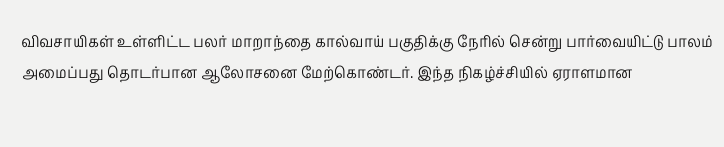விவசாயிகள் உள்ளிட்ட பலர் மாறாந்தை கால்வாய் பகுதிக்கு நேரில் சென்று பார்வையிட்டு பாலம் அமைப்பது தொடர்பான ஆலோசனை மேற்கொண்டர். இந்த நிகழ்ச்சியில் ஏராளமான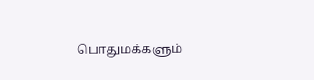பொதுமக்களும்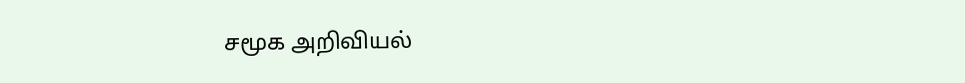சமூக அறிவியல்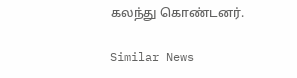கலந்து கொண்டனர்.

Similar News